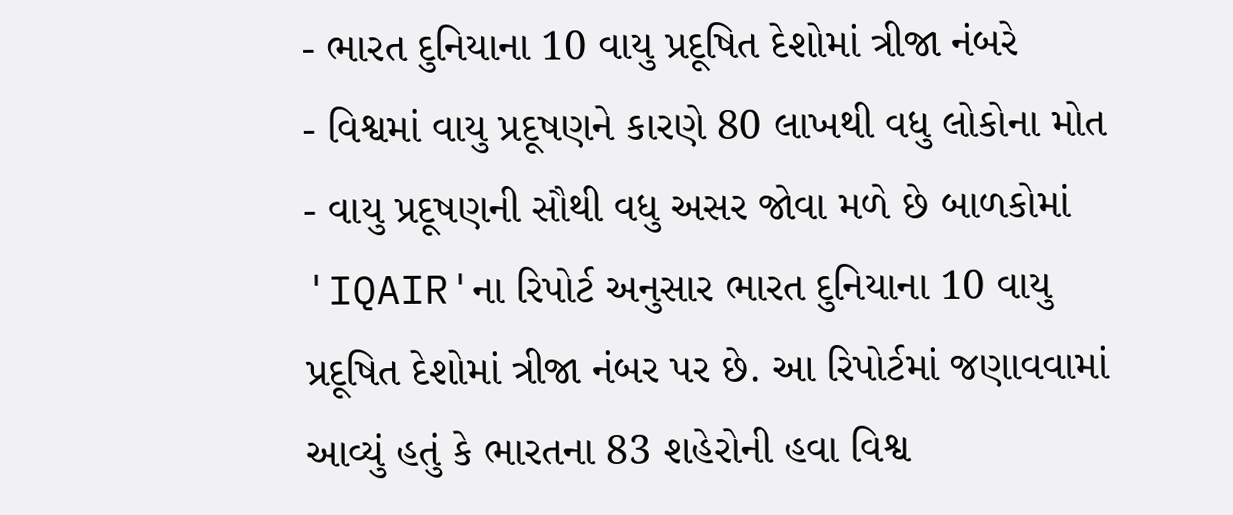- ભારત દુનિયાના 10 વાયુ પ્રદૂષિત દેશોમાં ત્રીજા નંબરે
- વિશ્વમાં વાયુ પ્રદૂષણને કારણે 80 લાખથી વધુ લોકોના મોત
- વાયુ પ્રદૂષણની સૌથી વધુ અસર જોવા મળે છે બાળકોમાં
'IQAIR'ના રિપોર્ટ અનુસાર ભારત દુનિયાના 10 વાયુ પ્રદૂષિત દેશોમાં ત્રીજા નંબર પર છે. આ રિપોર્ટમાં જણાવવામાં આવ્યું હતું કે ભારતના 83 શહેરોની હવા વિશ્વ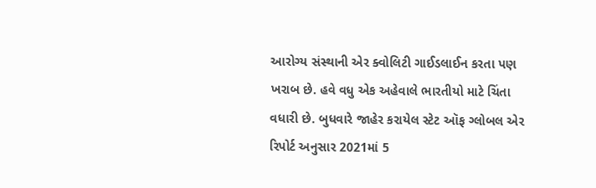આરોગ્ય સંસ્થાની એર ક્વોલિટી ગાઈડલાઈન કરતા પણ ખરાબ છે. હવે વધુ એક અહેવાલે ભારતીયો માટે ચિંતા વધારી છે. બુધવારે જાહેર કરાયેલ સ્ટેટ ઑફ ગ્લોબલ એર રિપોર્ટ અનુસાર 2021માં 5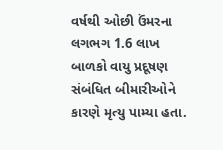વર્ષથી ઓછી ઉંમરના લગભગ 1.6 લાખ બાળકો વાયુ પ્રદૂષણ સંબંધિત બીમારીઓને કારણે મૃત્યુ પામ્યા હતા.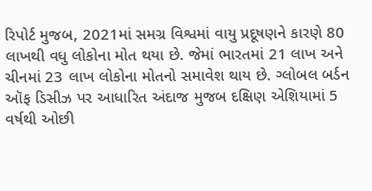રિપોર્ટ મુજબ, 2021માં સમગ્ર વિશ્વમાં વાયુ પ્રદૂષણને કારણે 80 લાખથી વધુ લોકોના મોત થયા છે. જેમાં ભારતમાં 21 લાખ અને ચીનમાં 23 લાખ લોકોના મોતનો સમાવેશ થાય છે. ગ્લોબલ બર્ડન ઑફ ડિસીઝ પર આધારિત અંદાજ મુજબ દક્ષિણ એશિયામાં 5 વર્ષથી ઓછી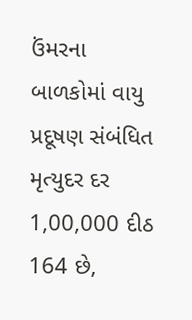ઉંમરના બાળકોમાં વાયુ પ્રદૂષણ સંબંધિત મૃત્યુદર દર 1,00,000 દીઠ 164 છે,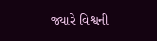જ્યારે વિશ્વની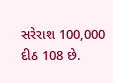સરેરાશ 100,000 દીઠ 108 છે.